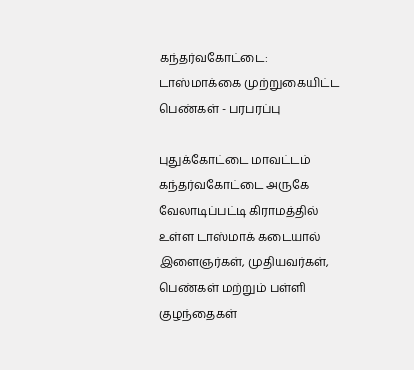கந்தர்வகோட்டை: டாஸ்மாக்கை முற்றுகையிட்ட பெண்கள் - பரபரப்பு

புதுக்கோட்டை மாவட்டம் கந்தர்வகோட்டை அருகே வேலாடிப்பட்டி கிராமத்தில் உள்ள டாஸ்மாக் கடையால் இளைஞர்கள், முதியவர்கள், பெண்கள் மற்றும் பள்ளி குழந்தைகள்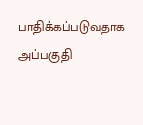பாதிக்கப்படுவதாக அப்பகுதி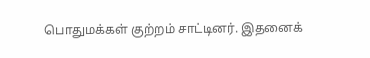பொதுமக்கள் குற்றம் சாட்டினர். இதனைக்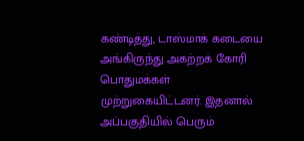கண்டித்து, டாஸ்மாக் கடையை அங்கிருந்து அகற்றக் கோரி பொதுமக்கள் முற்றுகையிட்டனர். இதனால் அப்பகுதியில் பெரும்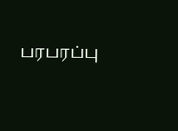பரபரப்பு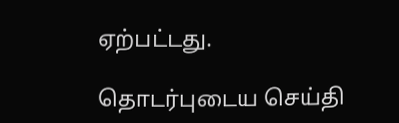ஏற்பட்டது.

தொடர்புடைய செய்தி